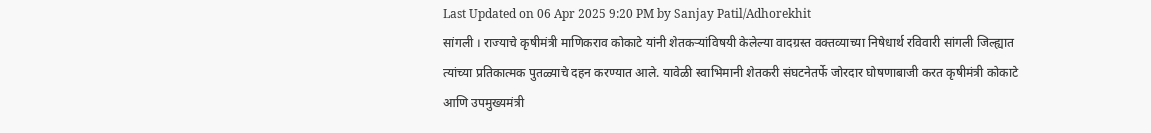Last Updated on 06 Apr 2025 9:20 PM by Sanjay Patil/Adhorekhit
सांगली । राज्याचे कृषीमंत्री माणिकराव कोकाटे यांनी शेतकऱ्यांविषयी केलेल्या वादग्रस्त वक्तव्याच्या निषेधार्थ रविवारी सांगली जिल्ह्यात त्यांच्या प्रतिकात्मक पुतळ्याचे दहन करण्यात आले. यावेळी स्वाभिमानी शेतकरी संघटनेतर्फे जोरदार घोषणाबाजी करत कृषीमंत्री कोकाटे आणि उपमुख्यमंत्री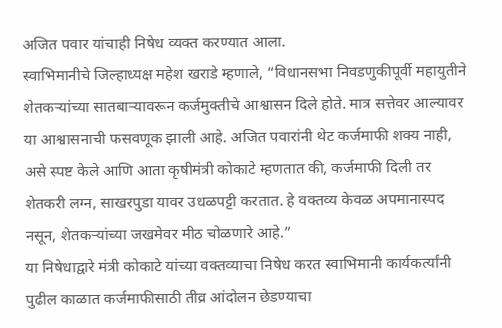अजित पवार यांचाही निषेध व्यक्त करण्यात आला.
स्वाभिमानीचे जिल्हाध्यक्ष महेश खराडे म्हणाले, “विधानसभा निवडणुकीपूर्वी महायुतीने शेतकऱ्यांच्या सातबाऱ्यावरून कर्जमुक्तीचे आश्वासन दिले होते. मात्र सत्तेवर आल्यावर या आश्वासनाची फसवणूक झाली आहे. अजित पवारांनी थेट कर्जमाफी शक्य नाही, असे स्पष्ट केले आणि आता कृषीमंत्री कोकाटे म्हणतात की, कर्जमाफी दिली तर शेतकरी लग्न, साखरपुडा यावर उधळपट्टी करतात. हे वक्तव्य केवळ अपमानास्पद नसून, शेतकऱ्यांच्या जखमेवर मीठ चोळणारे आहे.”
या निषेधाद्वारे मंत्री कोकाटे यांच्या वक्तव्याचा निषेध करत स्वाभिमानी कार्यकर्त्यांनी पुढील काळात कर्जमाफीसाठी तीव्र आंदोलन छेडण्याचा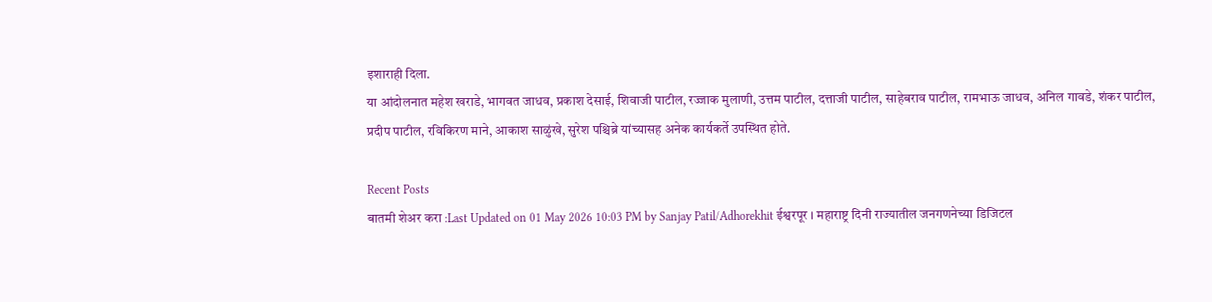इशाराही दिला.
या आंदोलनात महेश खराडे, भागवत जाधव, प्रकाश देसाई, शिवाजी पाटील, रज्जाक मुलाणी, उत्तम पाटील, दत्ताजी पाटील, साहेबराव पाटील, रामभाऊ जाधव, अनिल गावडे, शंकर पाटील, प्रदीप पाटील, रविकिरण माने, आकाश साळुंखे, सुरेश पश्चिब्रे यांच्यासह अनेक कार्यकर्ते उपस्थित होते.

Recent Posts
बातमी शेअर करा :Last Updated on 01 May 2026 10:03 PM by Sanjay Patil/Adhorekhit ईश्वरपूर । महाराष्ट्र दिनी राज्यातील जनगणनेच्या डिजिटल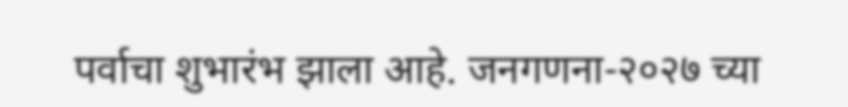पर्वाचा शुभारंभ झाला आहे. जनगणना-२०२७ च्या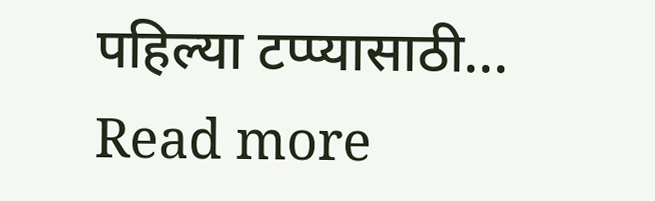पहिल्या टप्प्यासाठी... Read more